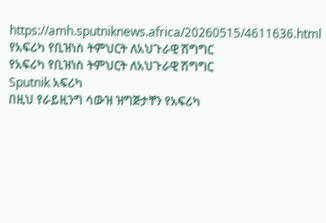https://amh.sputniknews.africa/20260515/4611636.html
የአፍሪካ የቢዝነስ ትምህርት ለአህጉራዊ ሽግግር
የአፍሪካ የቢዝነስ ትምህርት ለአህጉራዊ ሽግግር
Sputnik አፍሪካ
በዚህ የራይዚንግ ሳውዝ ዝግጅታቸን የአፍሪካ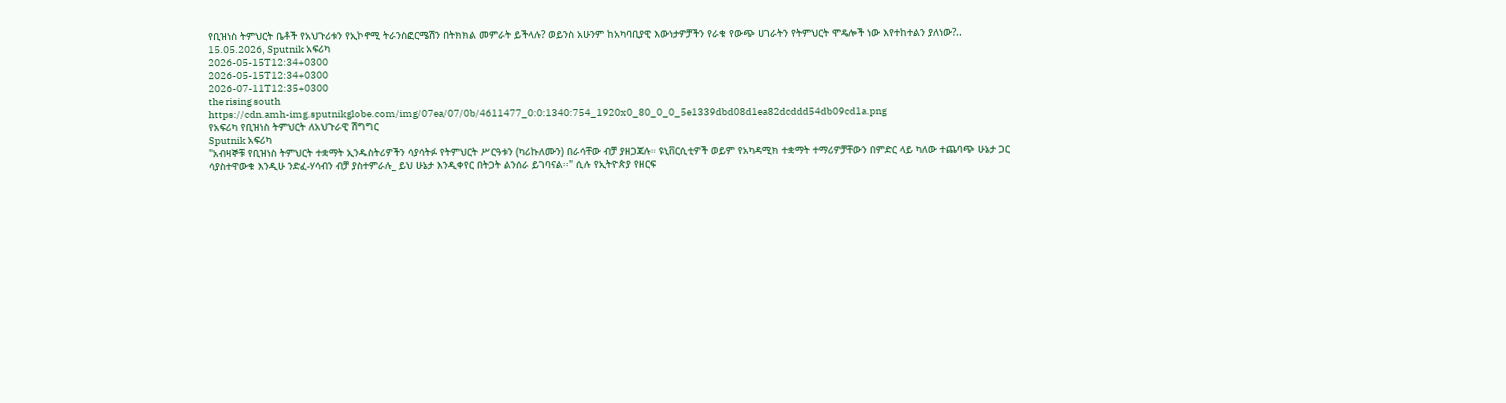የቢዝነስ ትምህርት ቤቶች የአህጉሪቱን የኢኮኖሚ ትራንስፎርሜሽን በትክክል መምራት ይችላሉ? ወይንስ አሁንም ከአካባቢያዊ እውነታዎቻችን የራቁ የውጭ ሀገራትን የትምህርት ሞዴሎች ነው እየተከተልን ያለነው?.. 15.05.2026, Sputnik አፍሪካ
2026-05-15T12:34+0300
2026-05-15T12:34+0300
2026-07-11T12:35+0300
the rising south
https://cdn.amh-img.sputnikglobe.com/img/07ea/07/0b/4611477_0:0:1340:754_1920x0_80_0_0_5e1339dbd08d1ea82dcddd54db09cd1a.png
የአፍሪካ የቢዝነስ ትምህርት ለአህጉራዊ ሽግግር
Sputnik አፍሪካ
"አብዛኞቹ የቢዝነስ ትምህርት ተቋማት ኢንዱስትሪዎችን ሳያሳትፉ የትምህርት ሥርዓቱን (ካሪኩለሙን) በራሳቸው ብቻ ያዘጋጃሉ። ዩኒቨርሲቲዎች ወይም የአካዳሚክ ተቋማት ተማሪዎቻቸውን በምድር ላይ ካለው ተጨባጭ ሁኔታ ጋር ሳያስተዋውቁ እንዲሁ ንድፈ-ሃሳብን ብቻ ያስተምራሉ_ ይህ ሁኔታ እንዲቀየር በትጋት ልንሰራ ይገባናል፡፡" ሲሉ የኢትዮጵያ የዘርፍ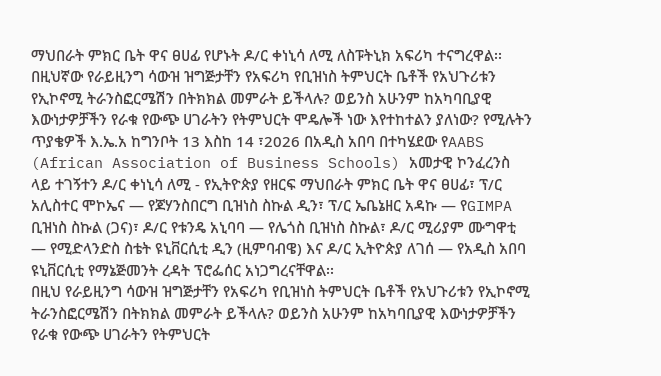ማህበራት ምክር ቤት ዋና ፀሀፊ የሆኑት ዶ/ር ቀነኒሳ ለሚ ለስፑትኒክ አፍሪካ ተናግረዋል፡፡
በዚህኛው የራይዚንግ ሳውዝ ዝግጅታቸን የአፍሪካ የቢዝነስ ትምህርት ቤቶች የአህጉሪቱን የኢኮኖሚ ትራንስፎርሜሽን በትክክል መምራት ይችላሉ? ወይንስ አሁንም ከአካባቢያዊ እውነታዎቻችን የራቁ የውጭ ሀገራትን የትምህርት ሞዴሎች ነው እየተከተልን ያለነው? የሚሉትን ጥያቄዎች እ.ኤ.አ ከግንቦት 13 እስከ 14 ፣2026 በአዲስ አበባ በተካሄደው የAABS (African Association of Business Schools) አመታዊ ኮንፈረንስ ላይ ተገኝተን ዶ/ር ቀነኒሳ ለሚ - የኢትዮጵያ የዘርፍ ማህበራት ምክር ቤት ዋና ፀሀፊ፣ ፕ/ር አሊስተር ሞኮኤና — የጆሃንስበርግ ቢዝነስ ስኩል ዲን፣ ፕ/ር ኤቤኔዘር አዳኩ — የGIMPA ቢዝነስ ስኩል (ጋና)፣ ዶ/ር የቱንዴ አኒባባ — የሌጎስ ቢዝነስ ስኩል፣ ዶ/ር ሚሪያም ሙግዋቲ — የሚድላንድስ ስቴት ዩኒቨርሲቲ ዲን (ዚምባብዌ) እና ዶ/ር ኢትዮጵያ ለገሰ — የአዲስ አበባ ዩኒቨርሲቲ የማኔጅመንት ረዳት ፕሮፌሰር አነጋግረናቸዋል፡፡
በዚህ የራይዚንግ ሳውዝ ዝግጅታቸን የአፍሪካ የቢዝነስ ትምህርት ቤቶች የአህጉሪቱን የኢኮኖሚ ትራንስፎርሜሽን በትክክል መምራት ይችላሉ? ወይንስ አሁንም ከአካባቢያዊ እውነታዎቻችን የራቁ የውጭ ሀገራትን የትምህርት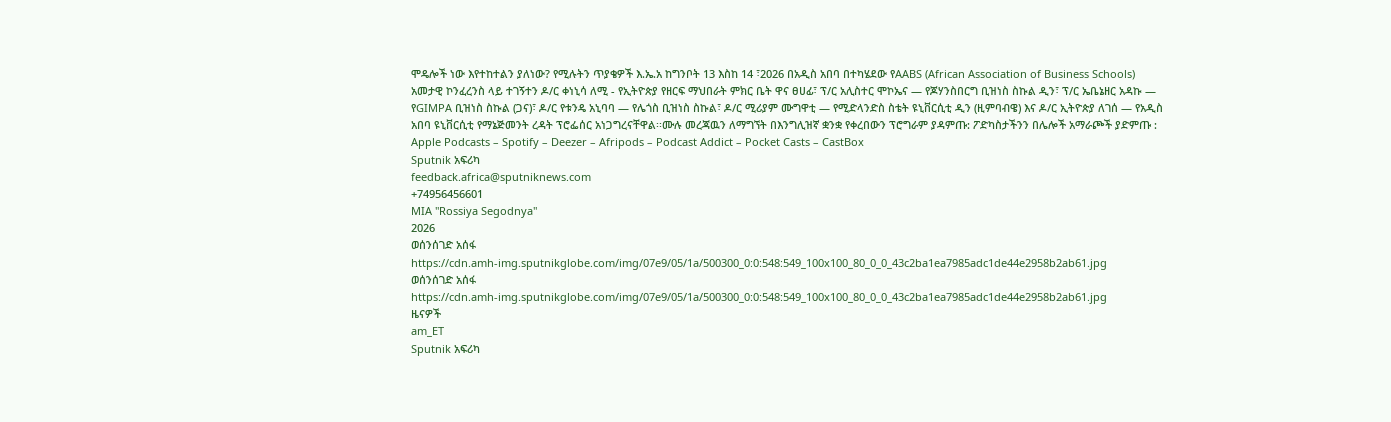ሞዴሎች ነው እየተከተልን ያለነው? የሚሉትን ጥያቄዎች እ.ኤ.አ ከግንቦት 13 እስከ 14 ፣2026 በአዲስ አበባ በተካሄደው የAABS (African Association of Business Schools) አመታዊ ኮንፈረንስ ላይ ተገኝተን ዶ/ር ቀነኒሳ ለሚ - የኢትዮጵያ የዘርፍ ማህበራት ምክር ቤት ዋና ፀሀፊ፣ ፕ/ር አሊስተር ሞኮኤና — የጆሃንስበርግ ቢዝነስ ስኩል ዲን፣ ፕ/ር ኤቤኔዘር አዳኩ — የGIMPA ቢዝነስ ስኩል (ጋና)፣ ዶ/ር የቱንዴ አኒባባ — የሌጎስ ቢዝነስ ስኩል፣ ዶ/ር ሚሪያም ሙግዋቲ — የሚድላንድስ ስቴት ዩኒቨርሲቲ ዲን (ዚምባብዌ) እና ዶ/ር ኢትዮጵያ ለገሰ — የአዲስ አበባ ዩኒቨርሲቲ የማኔጅመንት ረዳት ፕሮፌሰር አነጋግረናቸዋል፡፡ሙሉ መረጃዉን ለማግኘት በእንግሊዝኛ ቋንቋ የቀረበውን ፕሮግራም ያዳምጡ: ፖድካስታችንን በሌሎች አማራጮች ያድምጡ : Apple Podcasts – Spotify – Deezer – Afripods – Podcast Addict – Pocket Casts – CastBox
Sputnik አፍሪካ
feedback.africa@sputniknews.com
+74956456601
MIA "Rossiya Segodnya"
2026
ወሰንሰገድ አሰፋ
https://cdn.amh-img.sputnikglobe.com/img/07e9/05/1a/500300_0:0:548:549_100x100_80_0_0_43c2ba1ea7985adc1de44e2958b2ab61.jpg
ወሰንሰገድ አሰፋ
https://cdn.amh-img.sputnikglobe.com/img/07e9/05/1a/500300_0:0:548:549_100x100_80_0_0_43c2ba1ea7985adc1de44e2958b2ab61.jpg
ዜናዎች
am_ET
Sputnik አፍሪካ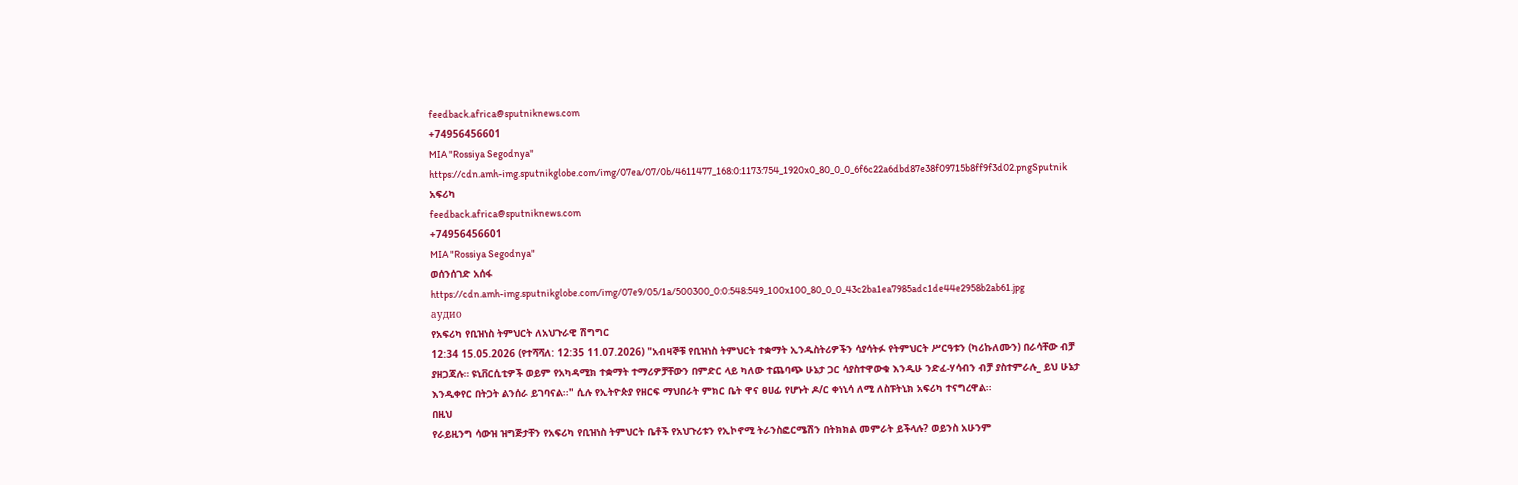feedback.africa@sputniknews.com
+74956456601
MIA "Rossiya Segodnya"
https://cdn.amh-img.sputnikglobe.com/img/07ea/07/0b/4611477_168:0:1173:754_1920x0_80_0_0_6f6c22a6dbd87e38f09715b8ff9f3d02.pngSputnik አፍሪካ
feedback.africa@sputniknews.com
+74956456601
MIA "Rossiya Segodnya"
ወሰንሰገድ አሰፋ
https://cdn.amh-img.sputnikglobe.com/img/07e9/05/1a/500300_0:0:548:549_100x100_80_0_0_43c2ba1ea7985adc1de44e2958b2ab61.jpg
аудио
የአፍሪካ የቢዝነስ ትምህርት ለአህጉራዊ ሽግግር
12:34 15.05.2026 (የተሻሻለ: 12:35 11.07.2026) "አብዛኞቹ የቢዝነስ ትምህርት ተቋማት ኢንዱስትሪዎችን ሳያሳትፉ የትምህርት ሥርዓቱን (ካሪኩለሙን) በራሳቸው ብቻ ያዘጋጃሉ። ዩኒቨርሲቲዎች ወይም የአካዳሚክ ተቋማት ተማሪዎቻቸውን በምድር ላይ ካለው ተጨባጭ ሁኔታ ጋር ሳያስተዋውቁ እንዲሁ ንድፈ-ሃሳብን ብቻ ያስተምራሉ_ ይህ ሁኔታ እንዲቀየር በትጋት ልንሰራ ይገባናል፡፡" ሲሉ የኢትዮጵያ የዘርፍ ማህበራት ምክር ቤት ዋና ፀሀፊ የሆኑት ዶ/ር ቀነኒሳ ለሚ ለስፑትኒክ አፍሪካ ተናግረዋል፡፡
በዚህ
የራይዚንግ ሳውዝ ዝግጅታቸን የአፍሪካ የቢዝነስ ትምህርት ቤቶች የአህጉሪቱን የኢኮኖሚ ትራንስፎርሜሽን በትክክል መምራት ይችላሉ? ወይንስ አሁንም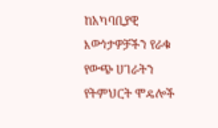ከአካባቢያዊ እውነታዎቻችን የራቁ የውጭ ሀገራትን የትምህርት ሞዴሎች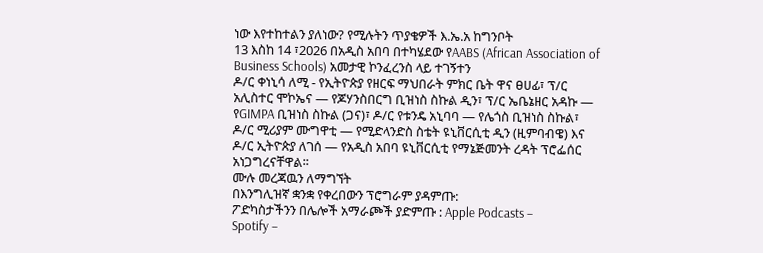ነው እየተከተልን ያለነው? የሚሉትን ጥያቄዎች እ.ኤ.አ ከግንቦት
13 እስከ 14 ፣2026 በአዲስ አበባ በተካሄደው የAABS (African Association of Business Schools) አመታዊ ኮንፈረንስ ላይ ተገኝተን
ዶ/ር ቀነኒሳ ለሚ - የኢትዮጵያ የዘርፍ ማህበራት ምክር ቤት ዋና ፀሀፊ፣ ፕ/ር አሊስተር ሞኮኤና — የጆሃንስበርግ ቢዝነስ ስኩል ዲን፣ ፕ/ር ኤቤኔዘር አዳኩ — የGIMPA ቢዝነስ ስኩል (ጋና)፣ ዶ/ር የቱንዴ አኒባባ — የሌጎስ ቢዝነስ ስኩል፣ ዶ/ር ሚሪያም ሙግዋቲ — የሚድላንድስ ስቴት ዩኒቨርሲቲ ዲን (ዚምባብዌ) እና ዶ/ር ኢትዮጵያ ለገሰ — የአዲስ አበባ ዩኒቨርሲቲ የማኔጅመንት ረዳት ፕሮፌሰር አነጋግረናቸዋል፡፡
ሙሉ መረጃዉን ለማግኘት
በእንግሊዝኛ ቋንቋ የቀረበውን ፕሮግራም ያዳምጡ:
ፖድካስታችንን በሌሎች አማራጮች ያድምጡ : Apple Podcasts –
Spotify –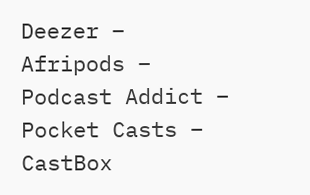Deezer –
Afripods –
Podcast Addict –
Pocket Casts –
CastBox